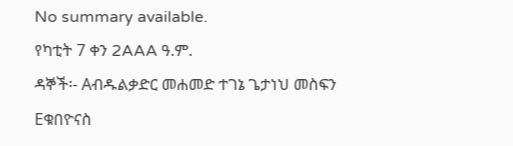No summary available.
የካቲት 7 ቀን 2AAA ዓ.ም.
ዳኞች፡- Aብዱልቃድር መሐመድ ተገኔ ጌታነህ መስፍን Eቁበዮናስ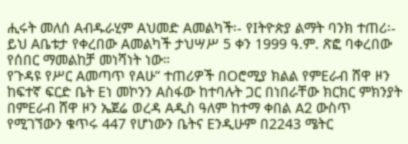ሒሩት መለሰ Aብዱራሂም Aህመድ Aመልካች፡- የIትዮጵያ ልማት ባንክ ተጠሪ፡-
ይህ Aቤቱታ የቀረበው Aመልካች ታህሣሥ 5 ቀን 1999 ዓ.ም. ጽፎ ባቀረበው የሰበር ማመልከቻ መነሻነት ነው።
የጉዳዩ የሥር Aመጣጥ የAሁ” ተጠሪዎች በOሮሚያ ክልል የምEራብ ሸዋ ዞን ከፍተኛ ፍርድ ቤት Eነ መኮንን Aስፋው ከተባሉት ጋር በነበራቸው ክርክር ምክንያት በምEራብ ሸዋ ዞን ኤጀሬ ወረዳ Aዲስ ዓለም ከተማ ቀበል A2 ውስጥ የሚገኘውን ቁጥሩ 447 የሆነውን ቤትና Eንዲሁም በ2243 ሜትር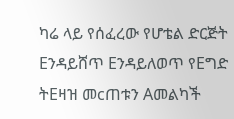ካሬ ላይ የሰፈረው የሆቴል ድርጅት Eንዳይሸጥ Eንዳይለወጥ የEግድ ትEዛዝ መcጠቱን Aመልካች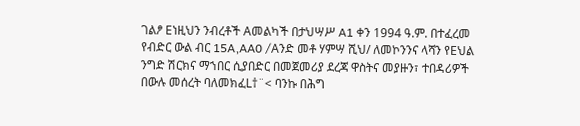ገልፆ Eነዚህን ንብረቶች Aመልካች በታህሣሥ A1 ቀን 1994 ዓ.ም. በተፈረመ የብድር ውል ብር 15A‚AA0 /Aንድ መቶ ሃምሣ ሺህ/ ለመኮንንና ላሻን የEህል ንግድ ሽርክና ማኀበር ሲያበድር በመጀመሪያ ደረጃ ዋስትና መያዙን፣ ተበዳሪዎች በውሉ መሰረት ባለመክፈL†¨< ባንኩ በሕግ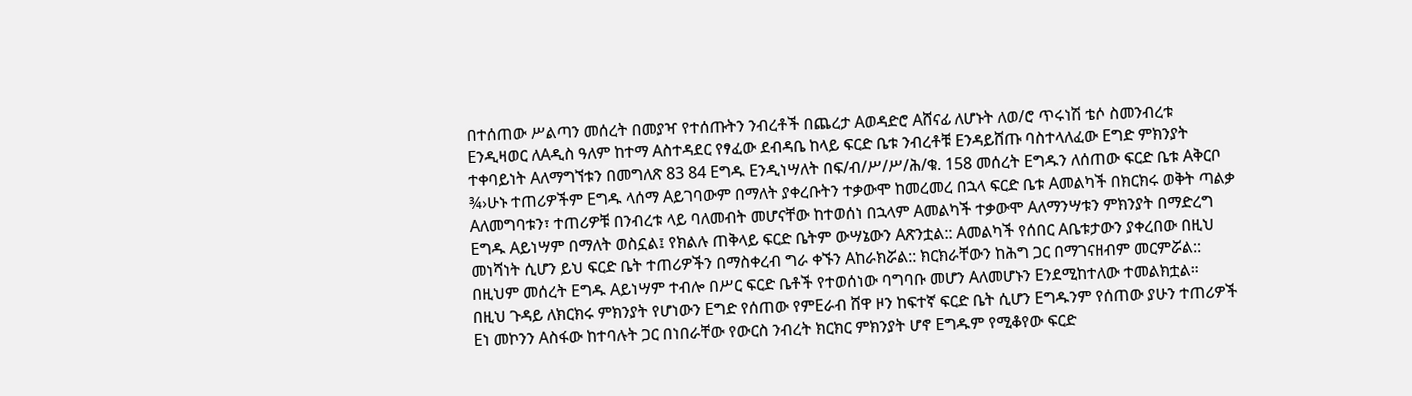በተሰጠው ሥልጣን መሰረት በመያዣ የተሰጡትን ንብረቶች በጨረታ Aወዳድሮ Aሸናፊ ለሆኑት ለወ/ሮ ጥሩነሽ ቴሶ ስመንብረቱ Eንዲዛወር ለAዲስ ዓለም ከተማ Aስተዳደር የፃፈው ደብዳቤ ከላይ ፍርድ ቤቱ ንብረቶቹ Eንዳይሸጡ ባስተላለፈው Eግድ ምክንያት ተቀባይነት Aለማግኘቱን በመግለጽ 83 84 Eግዱ Eንዲነሣለት በፍ/ብ/ሥ/ሥ/ሕ/ቁ. 158 መሰረት Eግዱን ለሰጠው ፍርድ ቤቱ Aቅርቦ ¾›ሁኑ ተጠሪዎችም Eግዱ ላሰማ Aይገባውም በማለት ያቀረቡትን ተቃውሞ ከመረመረ በኋላ ፍርድ ቤቱ Aመልካች በክርክሩ ወቅት ጣልቃ Aለመግባቱን፣ ተጠሪዎቹ በንብረቱ ላይ ባለመብት መሆናቸው ከተወሰነ በኋላም Aመልካች ተቃውሞ Aለማንሣቱን ምክንያት በማድረግ Eግዱ Aይነሣም በማለት ወስኗል፤ የክልሉ ጠቅላይ ፍርድ ቤትም ውሣኔውን Aጽንቷል:: Aመልካች የሰበር Aቤቱታውን ያቀረበው በዚህ መነሻነት ሲሆን ይህ ፍርድ ቤት ተጠሪዎችን በማስቀረብ ግራ ቀኙን Aከራክሯል:: ክርክራቸውን ከሕግ ጋር በማገናዘብም መርምሯል:: በዚህም መሰረት Eግዱ Aይነሣም ተብሎ በሥር ፍርድ ቤቶች የተወሰነው ባግባቡ መሆን Aለመሆኑን Eንደሚከተለው ተመልክቷል።
በዚህ ጉዳይ ለክርክሩ ምክንያት የሆነውን Eግድ የሰጠው የምEራብ ሸዋ ዞን ከፍተኛ ፍርድ ቤት ሲሆን Eግዱንም የሰጠው ያሁን ተጠሪዎች Eነ መኮንን Aስፋው ከተባሉት ጋር በነበራቸው የውርስ ንብረት ክርክር ምክንያት ሆኖ Eግዱም የሚቆየው ፍርድ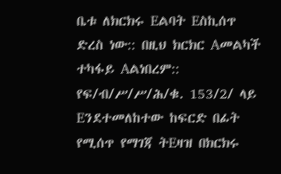ቤቱ ለክርክሩ Eልባት Eስኪሰጥ ድረስ ነው:: በዚህ ክርክር Aመልካች ተካፋይ Aልነበረም:: የፍ/ብ/ሥ/ሥ/ሕ/ቁ. 153/2/ ላይ Eንደተመለከተው ከፍርድ በፊት የሚሰጥ የማገጃ ትEዛዝ በክርክሩ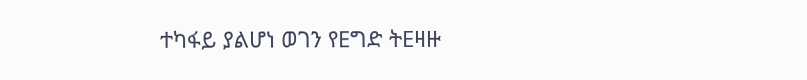ተካፋይ ያልሆነ ወገን የEግድ ትEዛዙ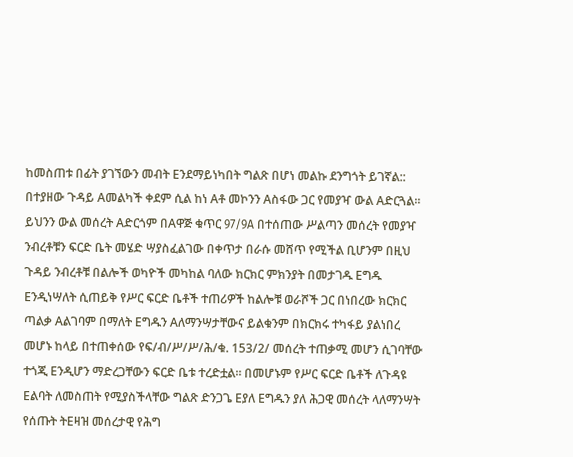ከመስጠቱ በፊት ያገኘውን መብት Eንደማይነካበት ግልጽ በሆነ መልኩ ደንግጎት ይገኛል:: በተያዘው ጉዳይ Aመልካች ቀደም ሲል ከነ Aቶ መኮንን Aስፋው ጋር የመያዣ ውል Aድርጓል።
ይህንን ውል መሰረት Aድርጎም በAዋጅ ቁጥር 97/9A በተሰጠው ሥልጣን መሰረት የመያዣ ንብረቶቹን ፍርድ ቤት መሄድ ሣያስፈልገው በቀጥታ በራሱ መሸጥ የሚችል ቢሆንም በዚህ ጉዳይ ንብረቶቹ በልሎች ወካዮች መካከል ባለው ክርክር ምክንያት በመታገዱ Eግዱ Eንዲነሣለት ሲጠይቅ የሥር ፍርድ ቤቶች ተጠሪዎች ከልሎቹ ወራሾች ጋር በነበረው ክርክር ጣልቃ Aልገባም በማለት Eግዱን Aለማንሣታቸውና ይልቁንም በክርክሩ ተካፋይ ያልነበረ መሆኑ ከላይ በተጠቀሰው የፍ/ብ/ሥ/ሥ/ሕ/ቁ. 153/2/ መሰረት ተጠቃሚ መሆን ሲገባቸው ተጎጂ Eንዲሆን ማድረጋቸውን ፍርድ ቤቱ ተረድቷል። በመሆኑም የሥር ፍርድ ቤቶች ለጉዳዩ Eልባት ለመስጠት የሚያስችላቸው ግልጽ ድንጋጌ Eያለ Eግዱን ያለ ሕጋዊ መሰረት ላለማንሣት የሰጡት ትEዛዝ መሰረታዊ የሕግ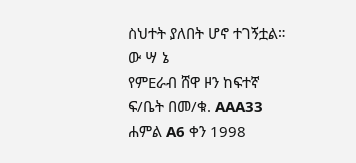ስህተት ያለበት ሆኖ ተገኝቷል።
ው ሣ ኔ
የምEራብ ሸዋ ዞን ከፍተኛ ፍ/ቤት በመ/ቁ. AAA33 ሐምል A6 ቀን 1998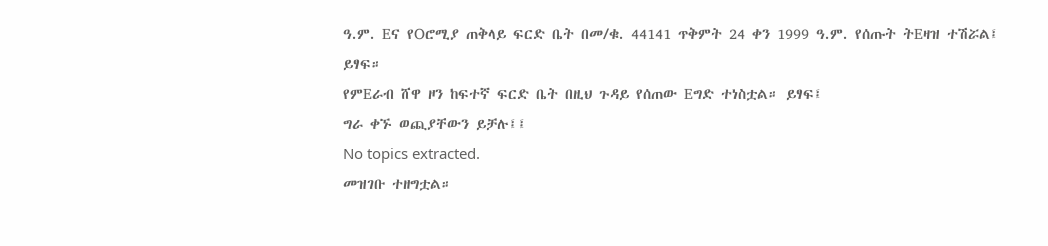ዓ.ም. Eና የOሮሚያ ጠቅላይ ፍርድ ቤት በመ/ቁ. 44141 ጥቅምት 24 ቀን 1999 ዓ.ም. የሰጡት ትEዛዝ ተሽሯል፤ ይፃፍ።
የምEራብ ሸዋ ዞን ከፍተኛ ፍርድ ቤት በዚህ ጉዳይ የሰጠው Eግድ ተነስቷል። ይፃፍ፤
ግራ ቀኙ ወጪያቸውን ይቻሉ፤፤
No topics extracted.
መዝገቡ ተዘግቷል።